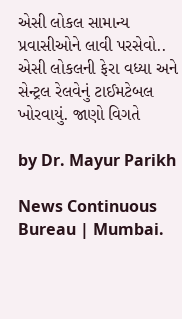એસી લોકલ સામાન્ય પ્રવાસીઓને લાવી પરસેવો.. એસી લોકલની ફેરા વધ્યા અને સેન્ટ્રલ રેલવેનું ટાઈમટેબલ ખોરવાયું. જાણો વિગતે

by Dr. Mayur Parikh

News Continuous Bureau | Mumbai.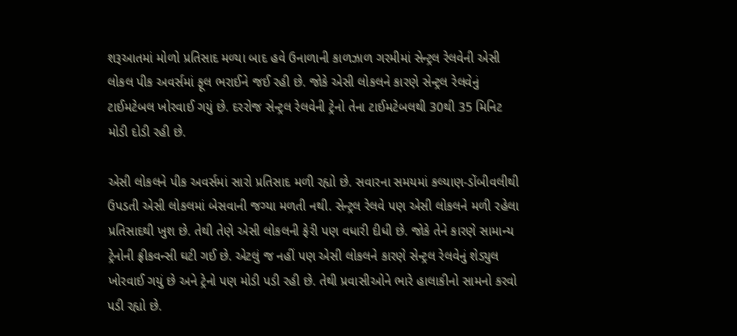શરૂઆતમાં મોળો પ્રતિસાદ મળ્યા બાદ હવે ઉનાળાની કાળઝાળ ગરમીમાં સેન્ટ્રલ રેલવેની એસી લોકલ પીક અવર્સમાં ફૂલ ભરાઈને જઈ રહી છે. જોકે એસી લોકલને કારણે સેન્ટ્રલ રેલવેનું ટાઈમટેબલ ખોરવાઈ ગયું છે. દરરોજ સેન્ટ્રલ રેલવેની ટ્રેનો તેના ટાઈમટેબલથી 30થી 35 મિનિટ મોડી દોડી રહી છે.

એસી લોકલને પીક અવર્સમાં સારો પ્રતિસાદ મળી રહ્યો છે. સવારના સમયમાં કલ્યાણ-ડોંબીવલીથી ઉપડતી એસી લોકલમાં બેસવાની જગ્યા મળતી નથી. સેન્ટ્રલ રેલવે પણ એસી લોકલને મળી રહેલા પ્રતિસાદથી ખુશ છે. તેથી તેણે એસી લોકલની ફેરી પણ વધારી દીધી છે. જોકે તેને કારણે સામાન્ય ટ્રેનોની ફ્રીકવન્સી ઘટી ગઈ છે. એટલું જ નહીં પણ એસી લોકલને કારણે સેન્ટ્રલ રેલવેનું શેડ્યુલ ખોરવાઈ ગયું છે અને ટ્રેનો પણ મોડી પડી રહી છે. તેથી પ્રવાસીઓને ભારે હાલાકીનો સામનો કરવો પડી રહ્યો છે.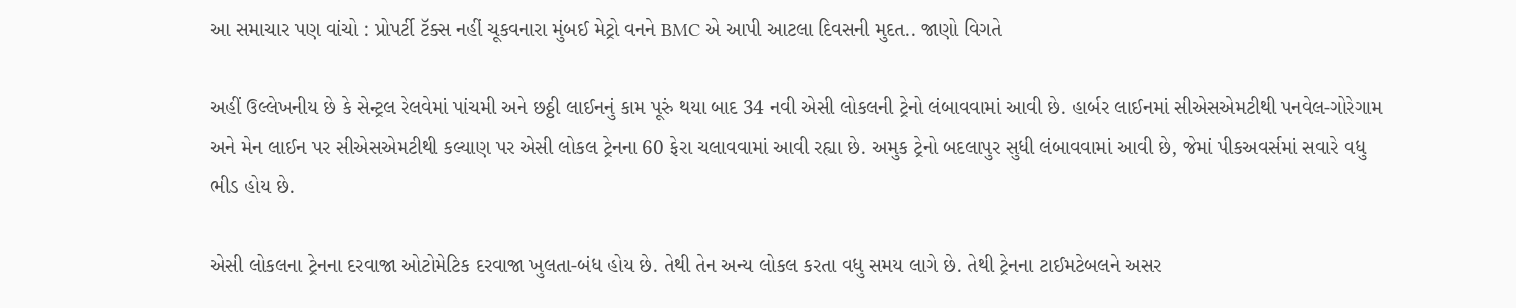આ સમાચાર પણ વાંચો : પ્રોપર્ટી ટૅક્સ નહીં ચૂકવનારા મુંબઈ મેટ્રો વનને BMC એ આપી આટલા દિવસની મુદત.. જાણો વિગતે

અહીં ઉલ્લેખનીય છે કે સેન્ટ્રલ રેલવેમાં પાંચમી અને છઠ્ઠી લાઈનનું કામ પૂરું થયા બાદ 34 નવી એસી લોકલની ટ્રેનો લંબાવવામાં આવી છે. હાર્બર લાઈનમાં સીએસએમટીથી પનવેલ-ગોરેગામ અને મેન લાઈન પર સીએસએમટીથી કલ્યાણ પર એસી લોકલ ટ્રેનના 60 ફેરા ચલાવવામાં આવી રહ્યા છે. અમુક ટ્રેનો બદલાપુર સુધી લંબાવવામાં આવી છે, જેમાં પીકઅવર્સમાં સવારે વધુ ભીડ હોય છે.

એસી લોકલના ટ્રેનના દરવાજા ઓટોમેટિક દરવાજા ખુલતા-બંધ હોય છે. તેથી તેન અન્ય લોકલ કરતા વધુ સમય લાગે છે. તેથી ટ્રેનના ટાઈમટેબલને અસર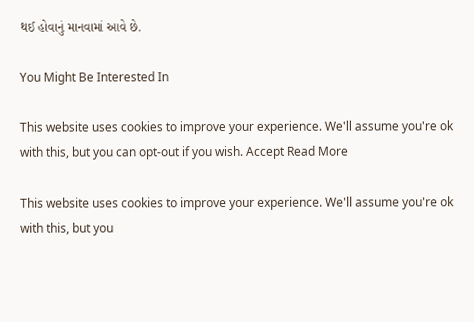થઈ હોવાનું માનવામાં આવે છે.

You Might Be Interested In

This website uses cookies to improve your experience. We'll assume you're ok with this, but you can opt-out if you wish. Accept Read More

This website uses cookies to improve your experience. We'll assume you're ok with this, but you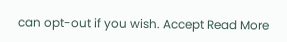can opt-out if you wish. Accept Read More